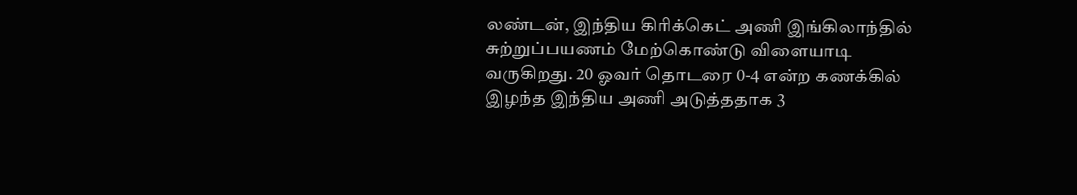லண்டன், இந்திய கிரிக்கெட் அணி இங்கிலாந்தில் சுற்றுப்பயணம் மேற்கொண்டு விளையாடி வருகிறது. 20 ஓவர் தொடரை 0-4 என்ற கணக்கில் இழந்த இந்திய அணி அடுத்ததாக 3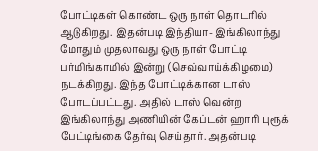போட்டிகள் கொண்ட ஒரு நாள் தொடரில் ஆடுகிறது. இதன்படி இந்தியா- இங்கிலாந்து மோதும் முதலாவது ஒரு நாள் போட்டி பர்மிங்காமில் இன்று (செவ்வாய்க்கிழமை) நடக்கிறது. இந்த போட்டிக்கான டாஸ் போடப்பட்டது. அதில் டாஸ் வென்ற இங்கிலாந்து அணியின் கேப்டன் ஹாரி புரூக் பேட்டிங்கை தேர்வு செய்தார். அதன்படி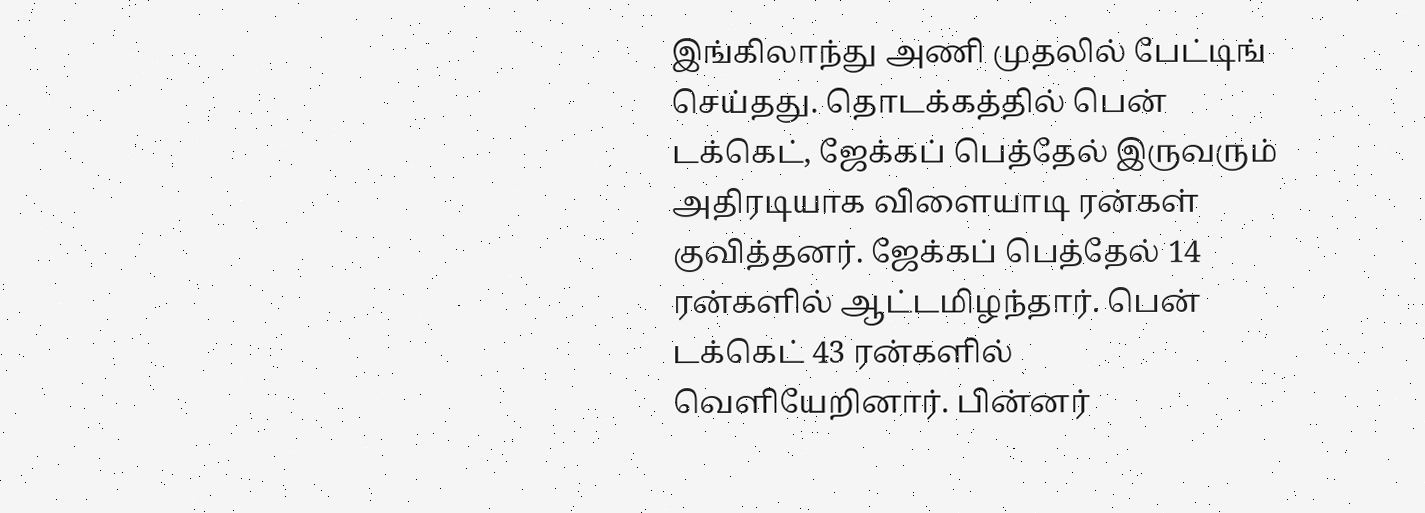இங்கிலாந்து அணி முதலில் பேட்டிங் செய்தது. தொடக்கத்தில் பென் டக்கெட், ஜேக்கப் பெத்தேல் இருவரும் அதிரடியாக விளையாடி ரன்கள் குவித்தனர். ஜேக்கப் பெத்தேல் 14 ரன்களில் ஆட்டமிழந்தார். பென் டக்கெட் 43 ரன்களில் வெளியேறினார். பின்னர்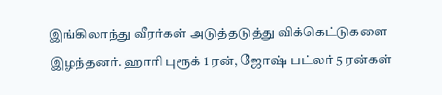இங்கிலாந்து வீரர்கள் அடுத்தடுத்து விக்கெட்டுகளை இழந்தனர். ஹாரி புரூக் 1 ரன், ஜோஷ் பட்லர் 5 ரன்கள்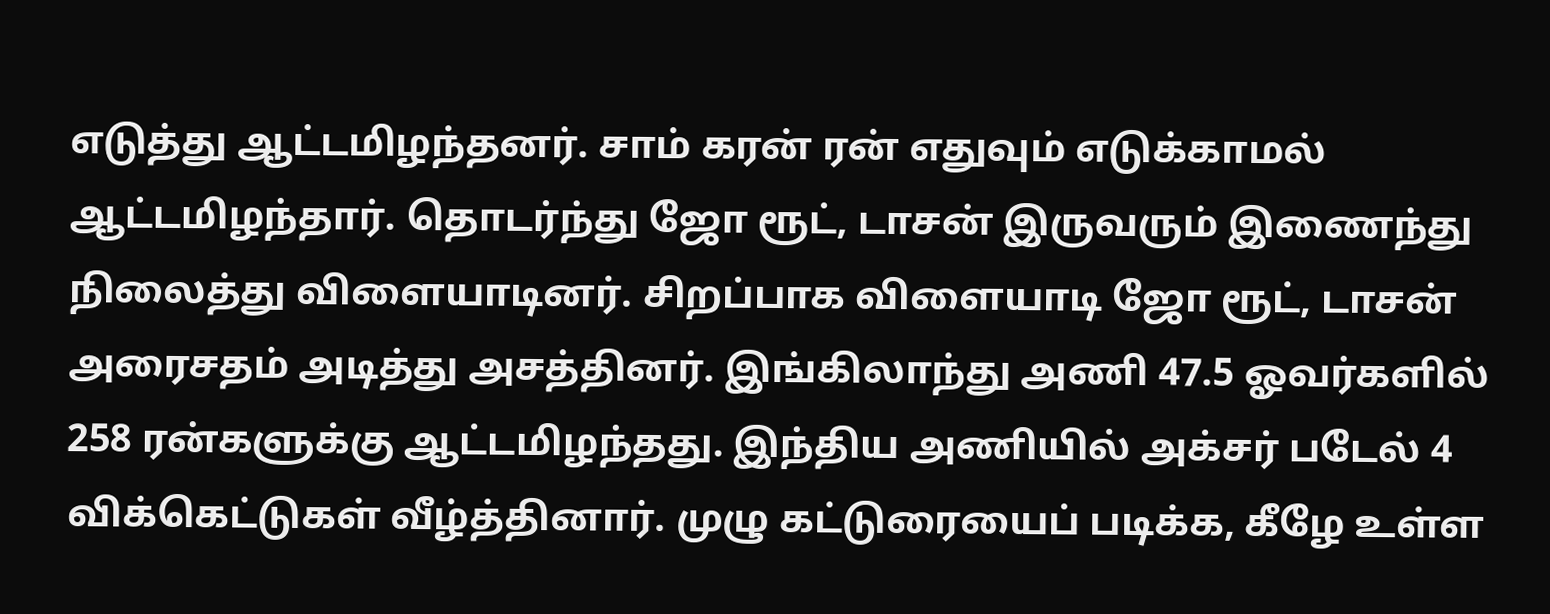எடுத்து ஆட்டமிழந்தனர். சாம் கரன் ரன் எதுவும் எடுக்காமல் ஆட்டமிழந்தார். தொடர்ந்து ஜோ ரூட், டாசன் இருவரும் இணைந்து நிலைத்து விளையாடினர். சிறப்பாக விளையாடி ஜோ ரூட், டாசன் அரைசதம் அடித்து அசத்தினர். இங்கிலாந்து அணி 47.5 ஓவர்களில் 258 ரன்களுக்கு ஆட்டமிழந்தது. இந்திய அணியில் அக்சர் படேல் 4 விக்கெட்டுகள் வீழ்த்தினார். முழு கட்டுரையைப் படிக்க, கீழே உள்ள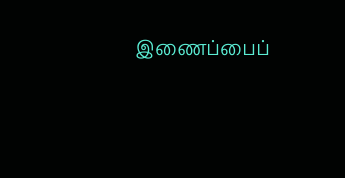இணைப்பைப்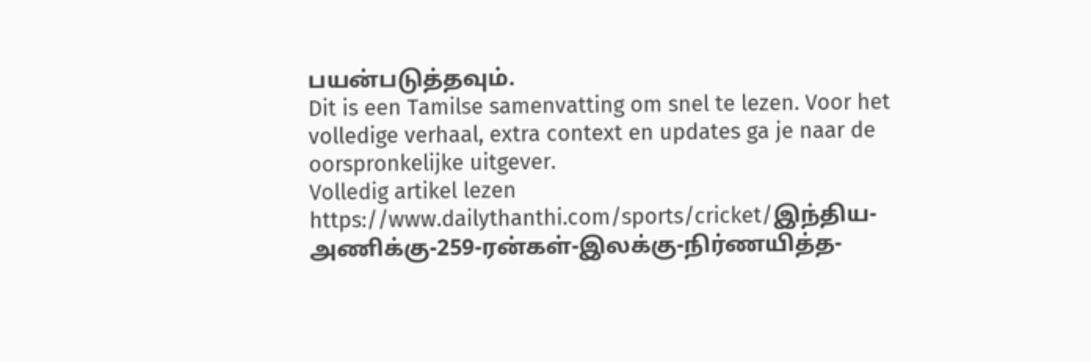பயன்படுத்தவும்.
Dit is een Tamilse samenvatting om snel te lezen. Voor het volledige verhaal, extra context en updates ga je naar de oorspronkelijke uitgever.
Volledig artikel lezen
https://www.dailythanthi.com/sports/cricket/இந்திய-அணிக்கு-259-ரன்கள்-இலக்கு-நிர்ணயித்த-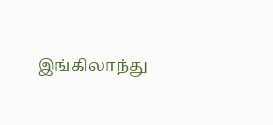இங்கிலாந்து